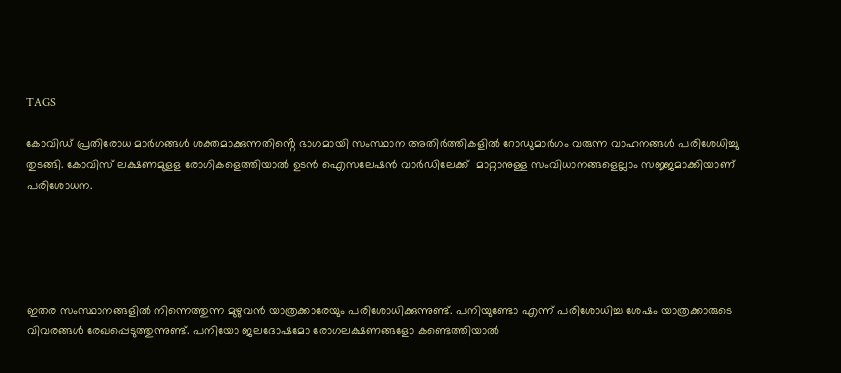TAGS

കോവിഡ് പ്രതിരോധ മാർഗങ്ങൾ ശക്തമാക്കുന്നതിൻ്റെ ഭാഗമായി സംസ്ഥാന അതിർത്തികളിൽ റോഡുമാർഗം വരുന്ന വാഹനങ്ങൾ പരിശേധിച്ചു തുടങ്ങി. കോവിസ് ലക്ഷണമുളള രോഗികളെത്തിയാൽ ഉടൻ ഐസലേഷൻ വാർഡിലേക്ക്  മാറ്റാനുള്ള സംവിധാനങ്ങളെല്ലാം സജ്ജമാക്കിയാണ് പരിശോധന.





ഇതര സംസ്ഥാനങ്ങളിൽ നിന്നെത്തുന്ന മുഴുവൻ യാത്രക്കാരേയും പരിശോധിക്കുന്നുണ്ട്. പനിയുണ്ടോ എന്ന് പരിശോധിച്ച ശേഷം യാത്രക്കാരുടെ വിവരങ്ങൾ രേഖപ്പെടുത്തുന്നുണ്ട്. പനിയോ ജലദോഷമോ രോഗലക്ഷണങ്ങളോ കണ്ടെത്തിയാൽ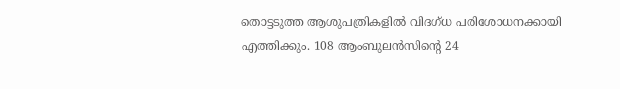തൊട്ടടുത്ത ആശുപത്രികളിൽ വിദഗ്ധ പരിശോധനക്കായി എത്തിക്കും. 108 ആംബുലൻസിൻ്റെ 24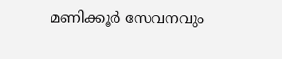മണിക്കൂർ സേവനവും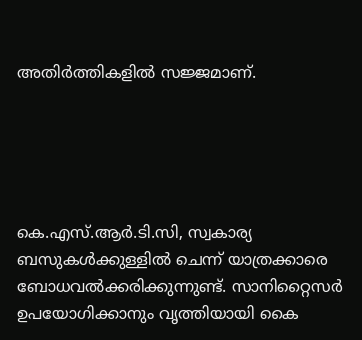അതിർത്തികളിൽ സജ്ജമാണ്.





കെ.എസ്.ആർ.ടി.സി, സ്വകാര്യ ബസുകൾക്കുള്ളിൽ ചെന്ന് യാത്രക്കാരെ ബോധവൽക്കരിക്കുന്നുണ്ട്. സാനിറ്റൈസർ ഉപയോഗിക്കാനും വൃത്തിയായി കൈ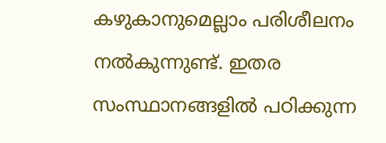കഴുകാനുമെല്ലാം പരിശീലനം നൽകുന്നുണ്ട്. ഇതര സംസ്ഥാനങ്ങളിൽ പഠിക്കുന്ന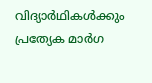വിദ്യാർഥികൾക്കും പ്രത്യേക മാർഗ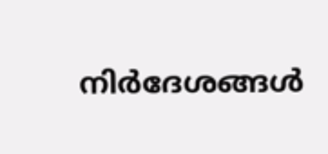നിർദേശങ്ങൾ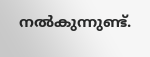നൽകുന്നുണ്ട്.